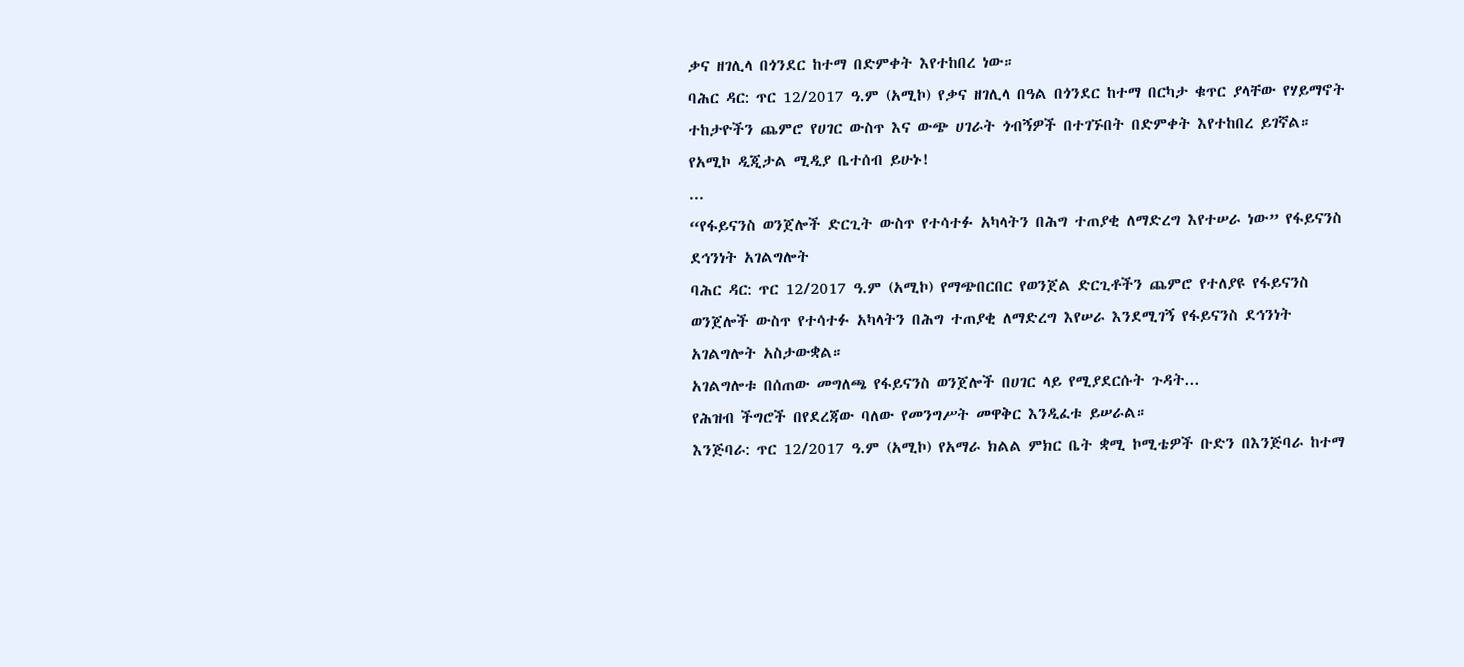ቃና ዘገሊላ በጎንደር ከተማ በድምቀት እየተከበረ ነው።
ባሕር ዳር: ጥር 12/2017 ዓ.ም (አሚኮ) የቃና ዘገሊላ በዓል በጎንደር ከተማ በርካታ ቁጥር ያላቸው የሃይማኖት ተከታዮችን ጨምሮ የሀገር ውስጥ እና ውጭ ሀገራት ጎብኝዎች በተገኙበት በድምቀት እየተከበረ ይገኛል።
የአሚኮ ዲጂታል ሚዲያ ቤተሰብ ይሁኑ!
...
“የፋይናንስ ወንጀሎች ድርጊት ውስጥ የተሳተፉ አካላትን በሕግ ተጠያቂ ለማድረግ እየተሠራ ነው” የፋይናንስ ደኅንነት አገልግሎት
ባሕር ዳር: ጥር 12/2017 ዓ.ም (አሚኮ) የማጭበርበር የወንጀል ድርጊቶችን ጨምሮ የተለያዩ የፋይናንስ ወንጀሎች ውስጥ የተሳተፉ አካላትን በሕግ ተጠያቂ ለማድረግ እየሠራ እንደሚገኝ የፋይናንስ ደኅንነት አገልግሎት አስታውቋል።
አገልግሎቱ በሰጠው መግለጫ የፋይናንስ ወንጀሎች በሀገር ላይ የሚያደርሱት ጉዳት...
የሕዝብ ችግሮች በየደረጃው ባለው የመንግሥት መዋቅር እንዲፈቱ ይሠራል።
እንጅባራ: ጥር 12/2017 ዓ.ም (አሚኮ) የአማራ ክልል ምክር ቤት ቋሚ ኮሚቴዎች ቡድን በእንጅባራ ከተማ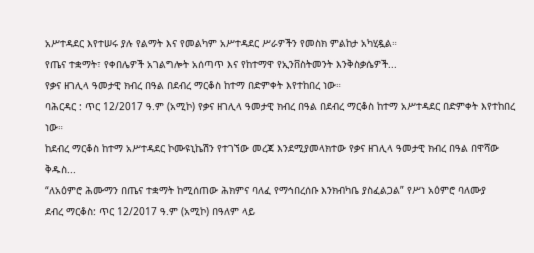አሥተዳደር እየተሠሩ ያሉ የልማት እና የመልካም አሥተዳደር ሥራዎችን የመስክ ምልከታ አካሂዷል።
የጤና ተቋማት፣ የቀበሌዎች አገልግሎት አሰጣጥ እና የከተማዋ የኢንቨስትመንት እንቅስቃሴዎች...
የቃና ዘገሊላ ዓመታዊ ክብረ በዓል በደብረ ማርቆስ ከተማ በድምቀት እየተከበረ ነው።
ባሕርዳር : ጥር 12/2017 ዓ.ም (አሚኮ) የቃና ዘገሊላ ዓመታዊ ክብረ በዓል በደብረ ማርቆስ ከተማ አሥተዳደር በድምቀት እየተከበረ ነው።
ከደብረ ማርቆስ ከተማ አሥተዳደር ኮሙዩኒኬሽን የተገኘው መረጃ እንደሚያመላክተው የቃና ዘገሊላ ዓመታዊ ክብረ በዓል በዋሻው ቅዱስ...
“ለአዕምሮ ሕሙማን በጤና ተቋማት ከሚሰጠው ሕክምና ባለፈ የማኅበረሰቡ እንክብካቤ ያስፈልጋል” የሥነ አዕምሮ ባለሙያ
ደብረ ማርቆስ: ጥር 12/2017 ዓ.ም (አሚኮ) በዓለም ላይ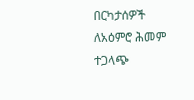በርካታሰዎች ለአዕምሮ ሕመም ተጋላጭ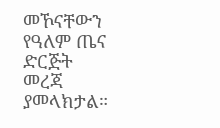መኾናቸውን የዓለም ጤና ድርጅት መረጃ ያመላክታል።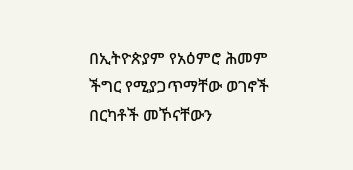በኢትዮጵያም የአዕምሮ ሕመም ችግር የሚያጋጥማቸው ወገኖች በርካቶች መኾናቸውን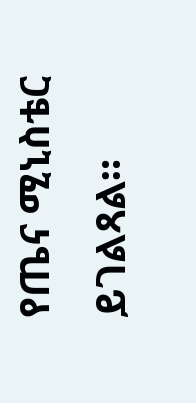የጤና ሚኒስቴር ይገልጻል።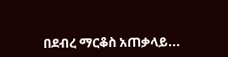በደብረ ማርቆስ አጠቃላይ...